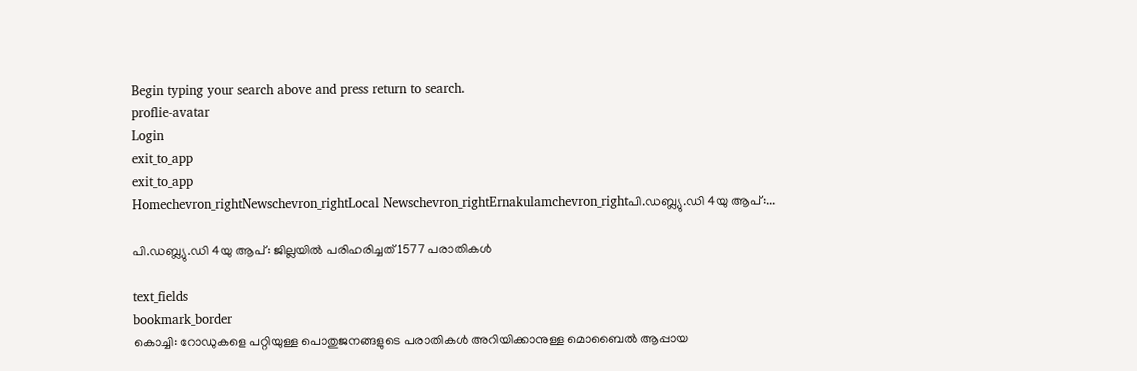Begin typing your search above and press return to search.
proflie-avatar
Login
exit_to_app
exit_to_app
Homechevron_rightNewschevron_rightLocal Newschevron_rightErnakulamchevron_rightപി.ഡബ്ല്യു.ഡി 4യു ആപ്:...

പി.ഡബ്ല്യു.ഡി 4യു ആപ്: ജില്ലയിൽ പരിഹരിച്ചത് 1577 പരാതികൾ

text_fields
bookmark_border
കൊച്ചി: റോഡുകളെ പറ്റിയുള്ള പൊതുജനങ്ങളുടെ പരാതികൾ അറിയിക്കാനുള്ള മൊബൈൽ ആപ്പായ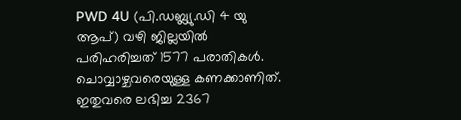PWD 4U (പി.ഡബ്ല്യു.ഡി 4 യു ആപ്) വഴി ജില്ലയിൽ പരിഹരിച്ചത് 1577 പരാതികൾ. ചൊവ്വാഴ്ചവരെയുള്ള കണക്കാണിത്. ഇതുവരെ ലഭിച്ച 2367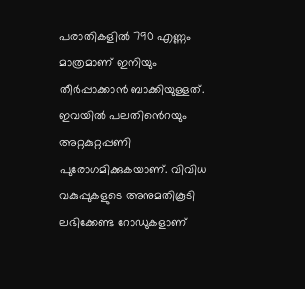പരാതികളിൽ 790 എണ്ണം മാത്രമാണ് ഇനിയും തീർപ്പാക്കാൻ ബാക്കിയുള്ളത്. ഇവയിൽ പലതി‍ൻെറയും അറ്റകുറ്റപ്പണി പുരോഗമിക്കുകയാണ്. വിവിധ വകുപ്പുകളുടെ അനുമതികൂടി ലഭിക്കേണ്ട റോഡുകളാണ്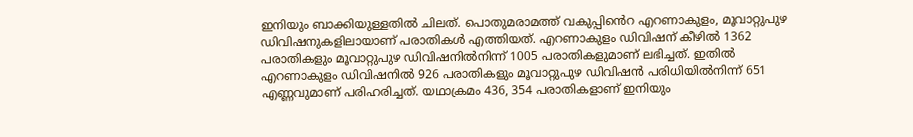ഇനിയും ബാക്കിയുള്ളതിൽ ചിലത്. പൊതുമരാമത്ത് വകുപ്പി‍ൻെറ എറണാകുളം, മൂവാറ്റുപുഴ ഡിവിഷനുകളിലായാണ് പരാതികൾ എത്തിയത്. എറണാകുളം ഡിവിഷ‍ന് കീഴിൽ 1362 പരാതികളും മൂവാറ്റുപുഴ ഡിവിഷനിൽനിന്ന് 1005 പരാതികളുമാണ് ലഭിച്ചത്. ഇതിൽ എറണാകുളം ഡിവിഷനിൽ 926 പരാതികളും മൂവാറ്റുപുഴ ഡിവിഷൻ പരിധിയിൽനിന്ന് 651 എണ്ണവുമാണ് പരിഹരിച്ചത്. യഥാക്രമം 436, 354 പരാതികളാണ് ഇനിയും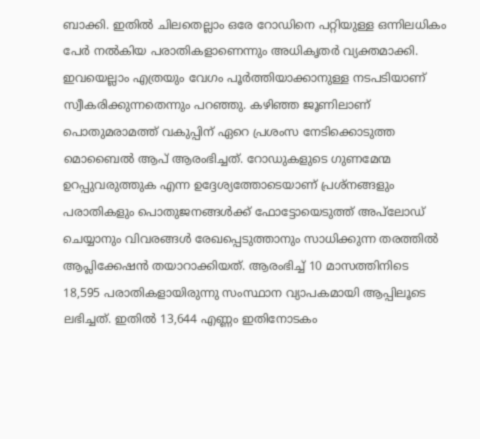ബാക്കി. ഇതിൽ ചിലതെല്ലാം ഒരേ റോഡിനെ പറ്റിയുള്ള ഒന്നിലധികം പേർ നൽകിയ പരാതികളാണെന്നും അധികൃതർ വ്യക്തമാക്കി. ഇവയെല്ലാം എത്രയും വേഗം പൂർത്തിയാക്കാനുള്ള നടപടിയാണ് സ്വീകരിക്കുന്നതെന്നും പറഞ്ഞു. കഴിഞ്ഞ ജൂണിലാണ് പൊതുമരാമത്ത് വകുപ്പിന് ഏറെ പ്രശംസ നേടിക്കൊടുത്ത മൊബൈൽ ആപ് ആരംഭിച്ചത്. റോഡുകളുടെ ഗുണമേന്മ ഉറപ്പുവരുത്തുക എന്ന ഉദ്ദേശ്യത്തോടെയാണ് പ്രശ്‌നങ്ങളും പരാതികളും പൊതുജനങ്ങള്‍ക്ക് ഫോട്ടോയെടുത്ത് അപ്‌ലോഡ് ചെയ്യാനും വിവരങ്ങള്‍ രേഖപ്പെടുത്താനും സാധിക്കുന്ന തരത്തിൽ ആപ്ലിക്കേഷൻ തയാറാക്കിയത്. ആരംഭിച്ച് 10 മാസത്തിനിടെ 18,595 പരാതികളായിരുന്നു സംസ്ഥാന വ്യാപകമായി ആപ്പിലൂടെ ലഭിച്ചത്. ഇതിൽ 13,644 എണ്ണം ഇതിനോടകം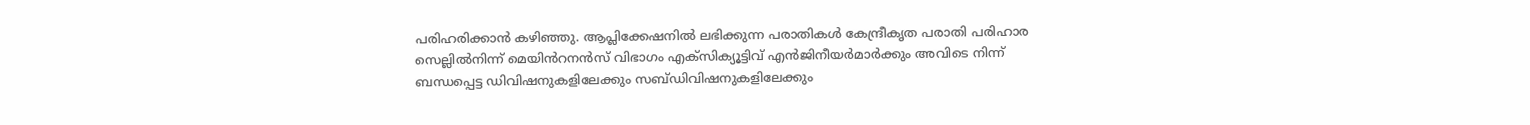പരിഹരിക്കാൻ കഴിഞ്ഞു. ആപ്ലിക്കേഷനിൽ ലഭിക്കുന്ന പരാതികൾ കേന്ദ്രീകൃത പരാതി പരിഹാര സെല്ലിൽനിന്ന് മെയിൻറനൻസ് വിഭാഗം എക്സിക്യൂട്ടിവ് എൻജിനീയർമാർക്കും അവിടെ നിന്ന് ബന്ധപ്പെട്ട ഡിവിഷനുകളിലേക്കും സബ്ഡിവിഷനുകളിലേക്കും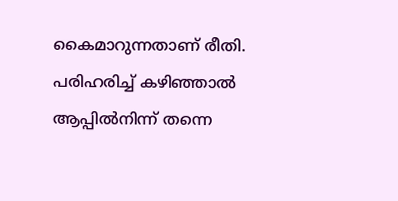കൈമാറുന്നതാണ് രീതി. പരിഹരിച്ച് കഴിഞ്ഞാൽ ആപ്പിൽനിന്ന് തന്നെ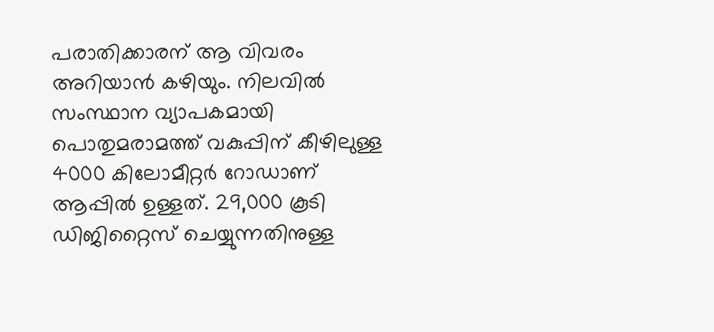പരാതിക്കാരന് ആ വിവരം അറിയാൻ കഴിയും. നിലവിൽ സംസ്ഥാന വ്യാപകമായി പൊതുമരാമത്ത് വകുപ്പിന് കീഴിലുള്ള 4000 കിലോമീറ്റർ റോഡാണ് ആപ്പിൽ ഉള്ളത്. 29,000 കൂടി ഡിജിറ്റൈസ് ചെയ്യുന്നതിനുള്ള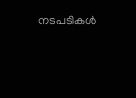നടപടികൾ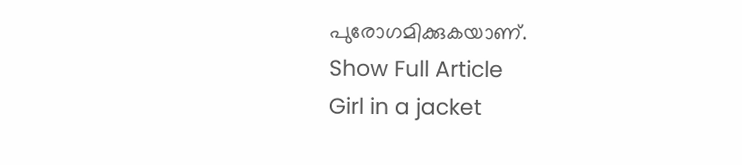പുരോഗമിക്കുകയാണ്.
Show Full Article
Girl in a jacket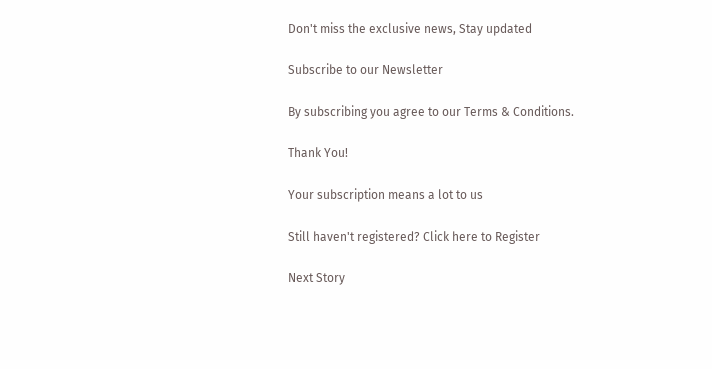Don't miss the exclusive news, Stay updated

Subscribe to our Newsletter

By subscribing you agree to our Terms & Conditions.

Thank You!

Your subscription means a lot to us

Still haven't registered? Click here to Register

Next Story